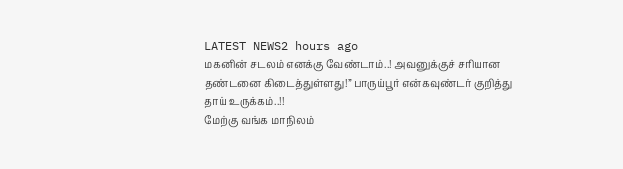LATEST NEWS2 hours ago
மகனின் சடலம் எனக்கு வேண்டாம்..! அவனுக்குச் சரியான தண்டனை கிடைத்துள்ளது!” பாருய்பூர் என்கவுண்டர் குறித்து தாய் உருக்கம்..!!
மேற்கு வங்க மாநிலம்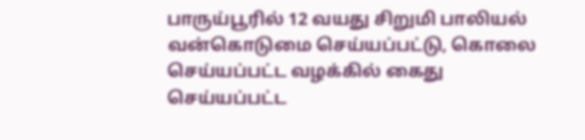பாருய்பூரில் 12 வயது சிறுமி பாலியல் வன்கொடுமை செய்யப்பட்டு, கொலை செய்யப்பட்ட வழக்கில் கைது செய்யப்பட்ட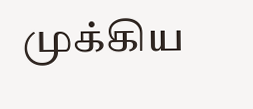முக்கிய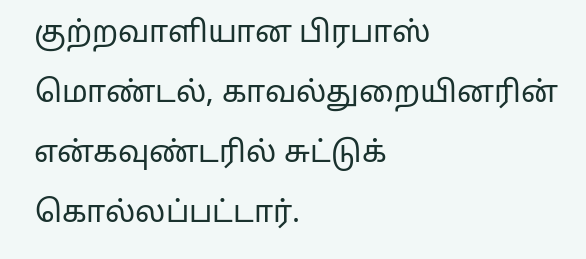குற்றவாளியான பிரபாஸ் மொண்டல், காவல்துறையினரின் என்கவுண்டரில் சுட்டுக் கொல்லப்பட்டார்.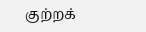குற்றக்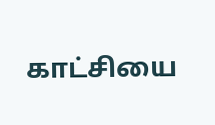காட்சியை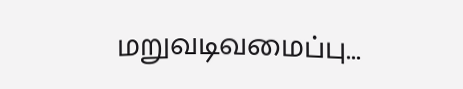மறுவடிவமைப்பு...